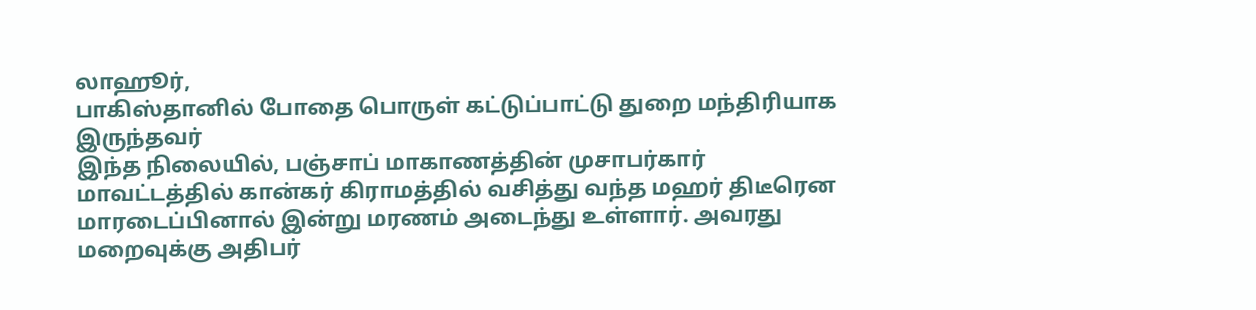லாஹூர்,
பாகிஸ்தானில் போதை பொருள் கட்டுப்பாட்டு துறை மந்திரியாக இருந்தவர்
இந்த நிலையில், பஞ்சாப் மாகாணத்தின் முசாபர்கார் மாவட்டத்தில் கான்கர் கிராமத்தில் வசித்து வந்த மஹர் திடீரென மாரடைப்பினால் இன்று மரணம் அடைந்து உள்ளார். அவரது மறைவுக்கு அதிபர்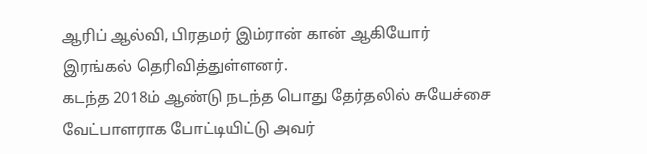ஆரிப் ஆல்வி, பிரதமர் இம்ரான் கான் ஆகியோர் இரங்கல் தெரிவித்துள்ளனர்.
கடந்த 2018ம் ஆண்டு நடந்த பொது தேர்தலில் சுயேச்சை வேட்பாளராக போட்டியிட்டு அவர்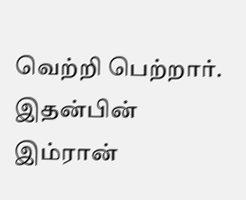வெற்றி பெற்றார். இதன்பின் இம்ரான்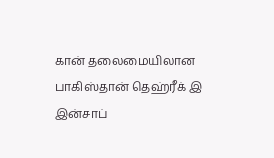கான் தலைமையிலான பாகிஸ்தான் தெஹ்ரீக் இ இன்சாப்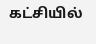கட்சியில்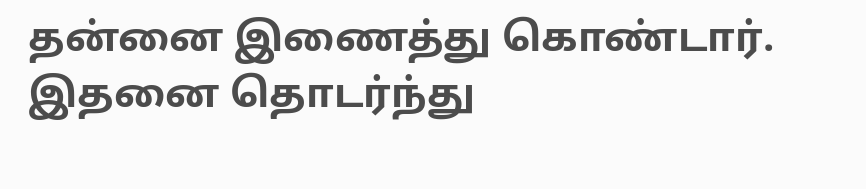தன்னை இணைத்து கொண்டார். இதனை தொடர்ந்து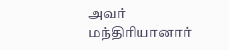அவர் மந்திரியானார்